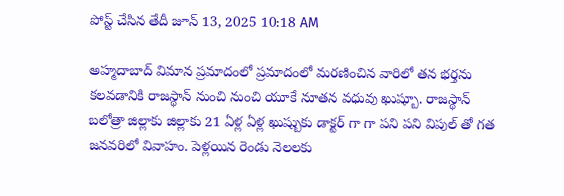పోస్ట్ చేసిన తేదీ జూన్ 13, 2025 10:18 AM

అహ్మదాబాద్ విమాన ప్రమాదంలో ప్రమాదంలో మరణించిన వారిలో తన భర్తను కలవడానికి రాజస్థాన్ నుంచి నుంచి యూకే నూతన వధువు ఖుష్బూ. రాజస్థాన్ బలోత్రా జిల్లాకు జిల్లాకు 21 ఏళ్ల ఏళ్ల ఖుష్బుకు డాక్టర్ గా గా పని పని విపుల్ తో గత జనవరిలో వివాహం. పెళ్లయిన రెండు నెలలకు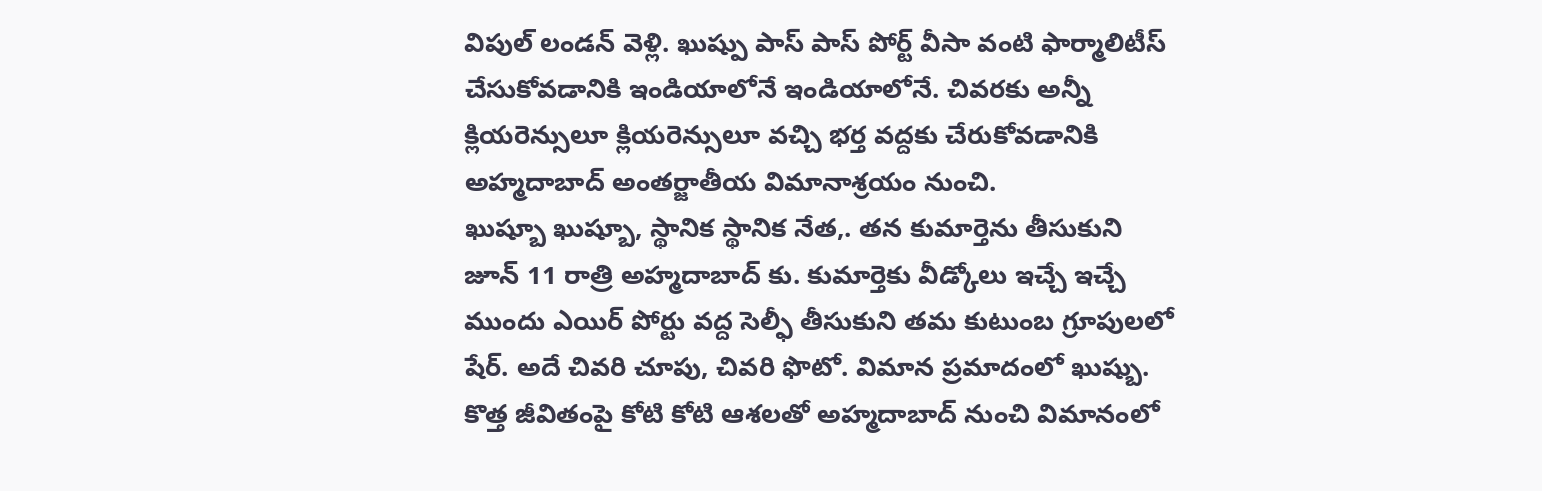విపుల్ లండన్ వెళ్లి. ఖుష్పు పాస్ పాస్ పోర్ట్ వీసా వంటి ఫార్మాలిటీస్ చేసుకోవడానికి ఇండియాలోనే ఇండియాలోనే. చివరకు అన్నీ క్లియరెన్సులూ క్లియరెన్సులూ వచ్చి భర్త వద్దకు చేరుకోవడానికి అహ్మదాబాద్ అంతర్జాతీయ విమానాశ్రయం నుంచి.
ఖుష్బూ ఖుష్బూ, స్థానిక స్థానిక నేత,. తన కుమార్తెను తీసుకుని జూన్ 11 రాత్రి అహ్మదాబాద్ కు. కుమార్తెకు వీడ్కోలు ఇచ్చే ఇచ్చే ముందు ఎయిర్ పోర్టు వద్ద సెల్ఫీ తీసుకుని తమ కుటుంబ గ్రూపులలో షేర్. అదే చివరి చూపు, చివరి ఫొటో. విమాన ప్రమాదంలో ఖుష్బు. కొత్త జీవితంపై కోటి కోటి ఆశలతో అహ్మదాబాద్ నుంచి విమానంలో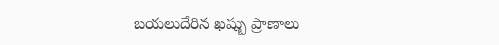బయలుదేరిన ఖష్బు ప్రాణాలు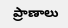ప్రాణాలు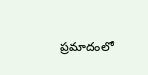ప్రమాదంలో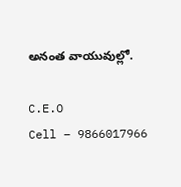అనంత వాయువుల్లో.

C.E.O
Cell – 9866017966